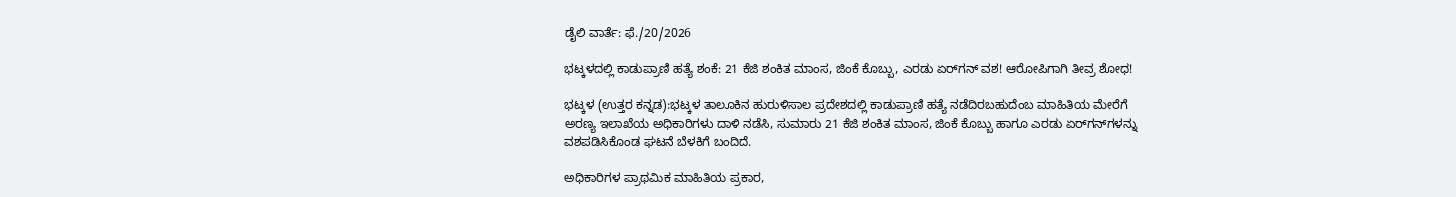ಡೈಲಿ ವಾರ್ತೆ: ಫೆ./20/2026

ಭಟ್ಕಳದಲ್ಲಿ ಕಾಡುಪ್ರಾಣಿ ಹತ್ಯೆ ಶಂಕೆ: 21 ಕೆಜಿ ಶಂಕಿತ ಮಾಂಸ, ಜಿಂಕೆ ಕೊಬ್ಬು, ಎರಡು ಏರ್‌ಗನ್‌ ವಶ! ಆರೋಪಿಗಾಗಿ ತೀವ್ರ ಶೋಧ!

ಭಟ್ಕಳ (ಉತ್ತರ ಕನ್ನಡ):ಭಟ್ಕಳ ತಾಲೂಕಿನ ಹುರುಳಿಸಾಲ ಪ್ರದೇಶದಲ್ಲಿ ಕಾಡುಪ್ರಾಣಿ ಹತ್ಯೆ ನಡೆದಿರಬಹುದೆಂಬ ಮಾಹಿತಿಯ ಮೇರೆಗೆ ಅರಣ್ಯ ಇಲಾಖೆಯ ಅಧಿಕಾರಿಗಳು ದಾಳಿ ನಡೆಸಿ, ಸುಮಾರು 21 ಕೆಜಿ ಶಂಕಿತ ಮಾಂಸ, ಜಿಂಕೆ ಕೊಬ್ಬು ಹಾಗೂ ಎರಡು ಏರ್‌ಗನ್‌ಗಳನ್ನು ವಶಪಡಿಸಿಕೊಂಡ ಘಟನೆ ಬೆಳಕಿಗೆ ಬಂದಿದೆ.

ಅಧಿಕಾರಿಗಳ ಪ್ರಾಥಮಿಕ ಮಾಹಿತಿಯ ಪ್ರಕಾರ,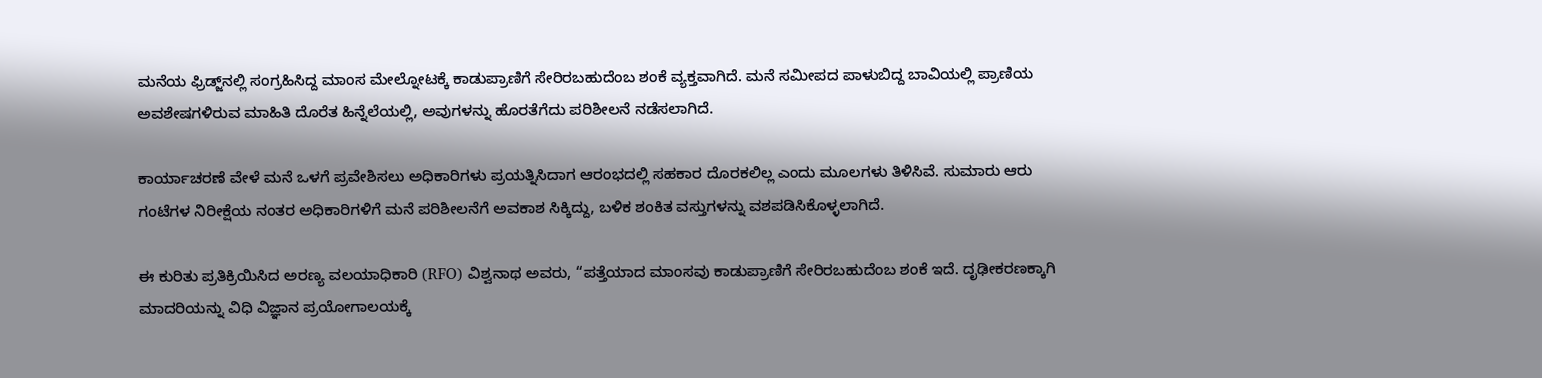ಮನೆಯ ಫ್ರಿಡ್ಜ್‌ನಲ್ಲಿ ಸಂಗ್ರಹಿಸಿದ್ದ ಮಾಂಸ ಮೇಲ್ನೋಟಕ್ಕೆ ಕಾಡುಪ್ರಾಣಿಗೆ ಸೇರಿರಬಹುದೆಂಬ ಶಂಕೆ ವ್ಯಕ್ತವಾಗಿದೆ. ಮನೆ ಸಮೀಪದ ಪಾಳುಬಿದ್ದ ಬಾವಿಯಲ್ಲಿ ಪ್ರಾಣಿಯ ಅವಶೇಷಗಳಿರುವ ಮಾಹಿತಿ ದೊರೆತ ಹಿನ್ನೆಲೆಯಲ್ಲಿ, ಅವುಗಳನ್ನು ಹೊರತೆಗೆದು ಪರಿಶೀಲನೆ ನಡೆಸಲಾಗಿದೆ.

ಕಾರ್ಯಾಚರಣೆ ವೇಳೆ ಮನೆ ಒಳಗೆ ಪ್ರವೇಶಿಸಲು ಅಧಿಕಾರಿಗಳು ಪ್ರಯತ್ನಿಸಿದಾಗ ಆರಂಭದಲ್ಲಿ ಸಹಕಾರ ದೊರಕಲಿಲ್ಲ ಎಂದು ಮೂಲಗಳು ತಿಳಿಸಿವೆ. ಸುಮಾರು ಆರು ಗಂಟೆಗಳ ನಿರೀಕ್ಷೆಯ ನಂತರ ಅಧಿಕಾರಿಗಳಿಗೆ ಮನೆ ಪರಿಶೀಲನೆಗೆ ಅವಕಾಶ ಸಿಕ್ಕಿದ್ದು, ಬಳಿಕ ಶಂಕಿತ ವಸ್ತುಗಳನ್ನು ವಶಪಡಿಸಿಕೊಳ್ಳಲಾಗಿದೆ.

ಈ ಕುರಿತು ಪ್ರತಿಕ್ರಿಯಿಸಿದ ಅರಣ್ಯ ವಲಯಾಧಿಕಾರಿ (RFO) ವಿಶ್ವನಾಥ ಅವರು, “ಪತ್ತೆಯಾದ ಮಾಂಸವು ಕಾಡುಪ್ರಾಣಿಗೆ ಸೇರಿರಬಹುದೆಂಬ ಶಂಕೆ ಇದೆ. ದೃಢೀಕರಣಕ್ಕಾಗಿ ಮಾದರಿಯನ್ನು ವಿಧಿ ವಿಜ್ಞಾನ ಪ್ರಯೋಗಾಲಯಕ್ಕೆ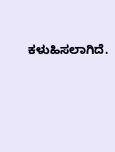ಕಳುಹಿಸಲಾಗಿದೆ.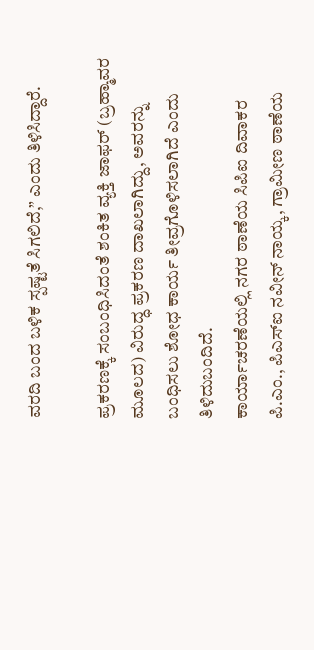ವರದಿ ಬಂದ ಬಳಿಕ ಸ್ಪಷ್ಟತೆ ಸಿಗಲಿದೆ,” ಎಂದು ತಿಳಿಸಿದ್ದಾರೆ.

ಪ್ರಕರಣಕ್ಕೆ ಸಂಬಂಧಿಸಿದಂತೆ ಶಂಕಿತ ವ್ಯಕ್ತಿ ಜಾಫರ್ (ಬ್ರಹ್ಮಾವರ ಮೂಲದ) ವಿರುದ್ಧ ಪ್ರಕರಣ ದಾಖಲಾಗಿದ್ದು, ಅವರನ್ನು ಬಂಧಿಸಲು ಶೋಧ ಕಾರ್ಯ ತೀವ್ರಗೊಳಿಸಲಾಗಿದೆ ಎಂದು ತಿಳಿದುಬಂದಿದೆ.
ಕಾರ್ಯಾಚರಣೆಯಲ್ಲಿ ನಗರ ಠಾಣೆಯ ಸಿಪಿಐ ದಿವಾಕರ ಪಿ.ಎಂ., ಪಿಎಸ್‌ಐ ನವೀನ್ ನಾಯ್ಕ, ಗ್ರಾಮೀಣ ಠಾಣೆಯ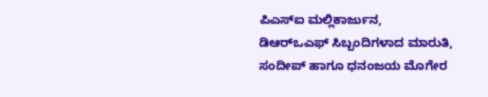ಪಿಎಸ್‌ಐ ಮಲ್ಲಿಕಾರ್ಜುನ, ಡಿಆರ್‌ಒಎಫ್ ಸಿಬ್ಬಂದಿಗಳಾದ ಮಾರುತಿ, ಸಂದೀಪ್ ಹಾಗೂ ಧನಂಜಯ ಮೊಗೇರ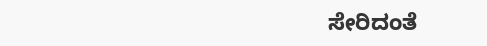ಸೇರಿದಂತೆ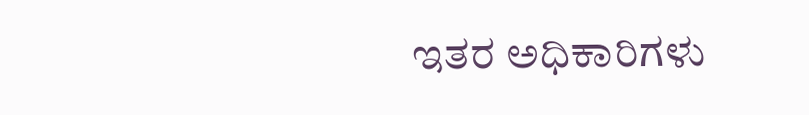ಇತರ ಅಧಿಕಾರಿಗಳು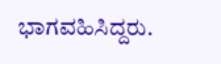ಭಾಗವಹಿಸಿದ್ದರು.